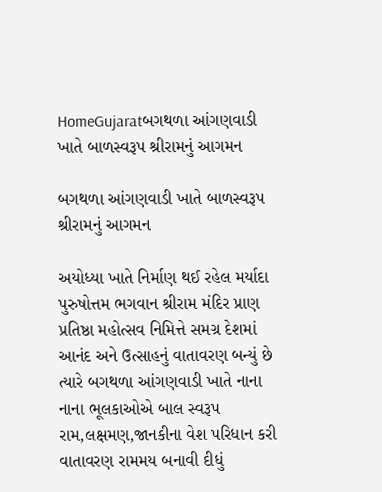HomeGujaratબગથળા આંગણવાડી ખાતે બાળસ્વરૂપ શ્રીરામનું આગમન

બગથળા આંગણવાડી ખાતે બાળસ્વરૂપ શ્રીરામનું આગમન

અયોધ્યા ખાતે નિર્માણ થઈ રહેલ મર્યાદા પુરુષોત્તમ ભગવાન શ્રીરામ મંદિર પ્રાણ પ્રતિષ્ઠા મહોત્સવ નિમિત્તે સમગ્ર દેશમાં આનંદ અને ઉત્સાહનું વાતાવરણ બન્યું છે ત્યારે બગથળા આંગણવાડી ખાતે નાના નાના ભૂલકાઓએ બાલ સ્વરૂપ રામ,લક્ષમણ,જાનકીના વેશ પરિધાન કરી વાતાવરણ રામમય બનાવી દીધું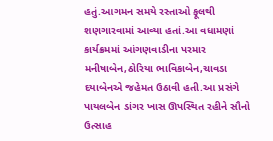હતું.આગમન સમયે રસ્તાઓ ફૂલથી શણગારવામાં આવ્યા હતાં.આ વધામણાં કાર્યક્રમમાં આંગણવાડીના પરમાર મનીષાબેન,ઠોરિયા ભાવિકાબેન,ચાવડા દયાબેનએ જહેમત ઉઠાવી હતી.આ પ્રસંગે પાયલબેન ડાંગર ખાસ ઊપસ્થિત રહીને સૌનો ઉત્સાહ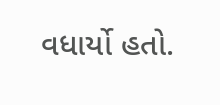વધાર્યો હતો.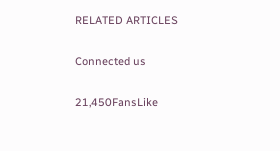RELATED ARTICLES

Connected us

21,450FansLike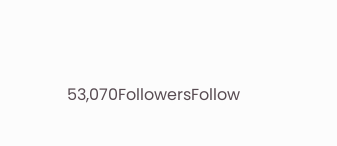53,070FollowersFollow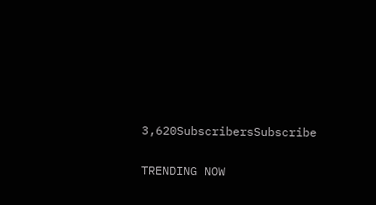3,620SubscribersSubscribe

TRENDING NOW